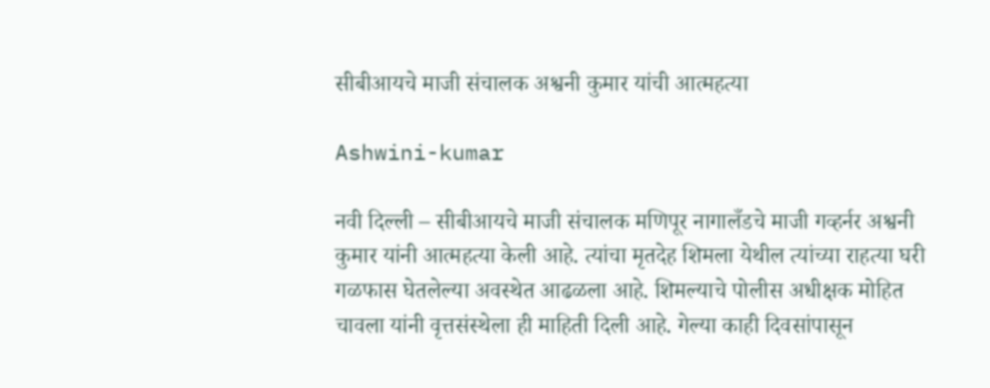सीबीआयचे माजी संचालक अश्वनी कुमार यांची आत्महत्या

Ashwini-kumar

नवी दिल्ली – सीबीआयचे माजी संचालक मणिपूर नागालँडचे माजी गव्हर्नर अश्वनी कुमार यांनी आत्महत्या केली आहे. त्यांचा मृतदेह शिमला येथील त्यांच्या राहत्या घरी गळफास घेतलेल्या अवस्थेत आढळला आहे. शिमल्याचे पोलीस अधीक्षक मोहित चावला यांनी वृत्तसंस्थेला ही माहिती दिली आहे. गेल्या काही दिवसांपासून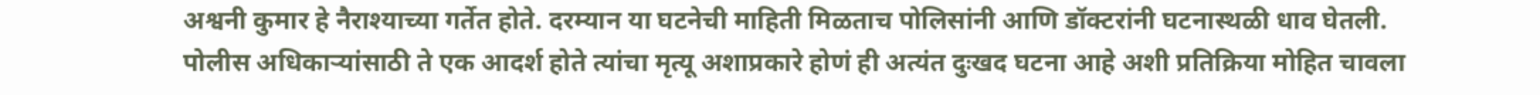अश्वनी कुमार हे नैराश्याच्या गर्तेत होते. दरम्यान या घटनेची माहिती मिळताच पोलिसांनी आणि डॉक्टरांनी घटनास्थळी धाव घेतली. पोलीस अधिकाऱ्यांसाठी ते एक आदर्श होते त्यांचा मृत्यू अशाप्रकारे होणं ही अत्यंत दुःखद घटना आहे अशी प्रतिक्रिया मोहित चावला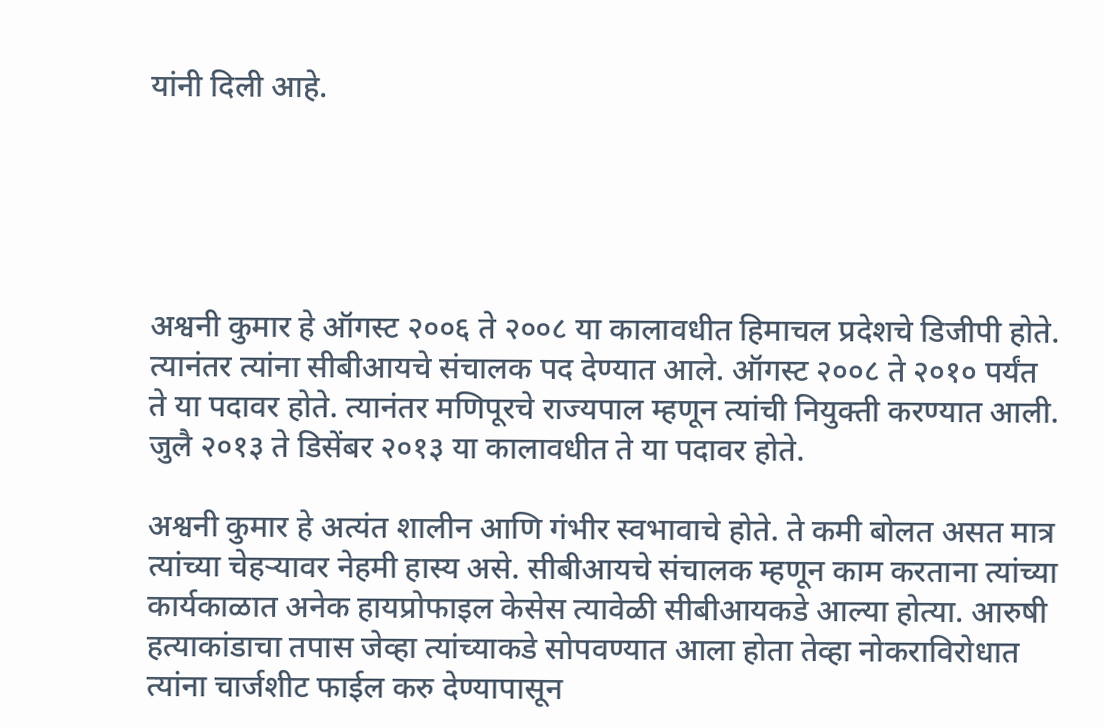यांनी दिली आहे.





अश्वनी कुमार हे ऑगस्ट २००६ ते २००८ या कालावधीत हिमाचल प्रदेशचे डिजीपी होते. त्यानंतर त्यांना सीबीआयचे संचालक पद देण्यात आले. ऑगस्ट २००८ ते २०१० पर्यंत ते या पदावर होते. त्यानंतर मणिपूरचे राज्यपाल म्हणून त्यांची नियुक्ती करण्यात आली. जुलै २०१३ ते डिसेंबर २०१३ या कालावधीत ते या पदावर होते.

अश्वनी कुमार हे अत्यंत शालीन आणि गंभीर स्वभावाचे होते. ते कमी बोलत असत मात्र त्यांच्या चेहऱ्यावर नेहमी हास्य असे. सीबीआयचे संचालक म्हणून काम करताना त्यांच्या कार्यकाळात अनेक हायप्रोफाइल केसेस त्यावेळी सीबीआयकडे आल्या होत्या. आरुषी हत्याकांडाचा तपास जेव्हा त्यांच्याकडे सोपवण्यात आला होता तेव्हा नोकराविरोधात त्यांना चार्जशीट फाईल करु देण्यापासून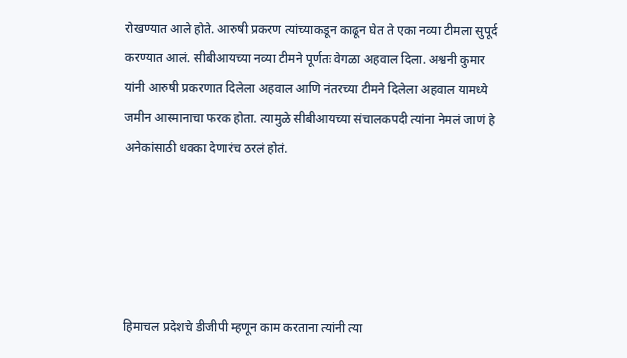रोखण्यात आले होते. आरुषी प्रकरण त्यांच्याकडून काढून घेत ते एका नव्या टीमला सुपूर्द करण्यात आलं. सीबीआयच्या नव्या टीमने पूर्णतः वेगळा अहवाल दिला. अश्वनी कुमार यांनी आरुषी प्रकरणात दिलेला अहवाल आणि नंतरच्या टीमने दिलेला अहवाल यामध्ये जमीन आस्मानाचा फरक होता. त्यामुळे सीबीआयच्या संचालकपदी त्यांना नेमलं जाणं हे अनेकांसाठी धक्का देणारंच ठरलं होतं.





हिमाचल प्रदेशचे डीजीपी म्हणून काम करताना त्यांनी त्या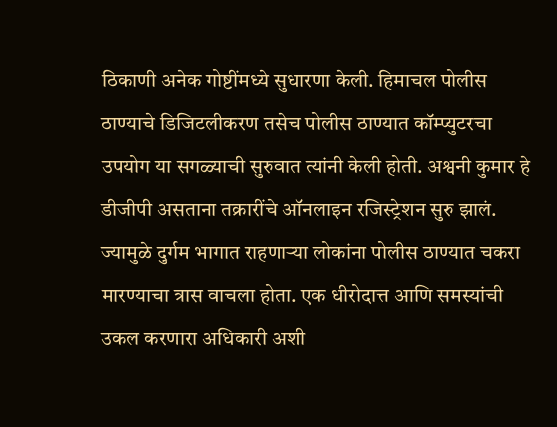ठिकाणी अनेक गोष्टींमध्ये सुधारणा केली. हिमाचल पोलीस ठाण्याचे डिजिटलीकरण तसेच पोलीस ठाण्यात कॉम्प्युटरचा उपयोग या सगळ्याची सुरुवात त्यांनी केली होती. अश्वनी कुमार हे डीजीपी असताना तक्रारींचे ऑनलाइन रजिस्ट्रेशन सुरु झालं. ज्यामुळे दुर्गम भागात राहणाऱ्या लोकांना पोलीस ठाण्यात चकरा मारण्याचा त्रास वाचला होता. एक धीरोदात्त आणि समस्यांची उकल करणारा अधिकारी अशी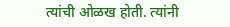त्यांची ओळख होती. त्यांनी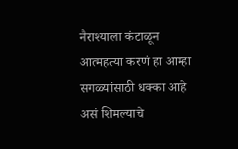नैराश्याला कंटाळून आत्महत्या करणं हा आम्हा सगळ्यांसाठी धक्का आहे असं शिमल्याचे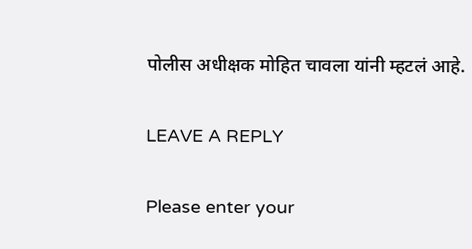पोलीस अधीक्षक मोहित चावला यांनी म्हटलं आहे.

LEAVE A REPLY

Please enter your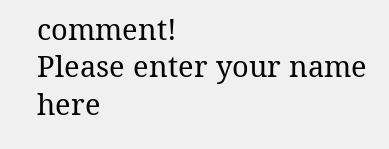comment!
Please enter your name here